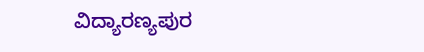ವಿದ್ಯಾರಣ್ಯಪುರ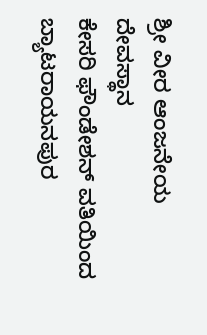ಶ್ರೀ ವೀರ ಆಂಜನೇಯ ದೇವಸ್ಥಾನ
ಕೇಸರಿ ಫೌಂಡೇಶನ್ ವತಿಯಿಂದ ಬ್ಯಾಟರಾಯನಪುರ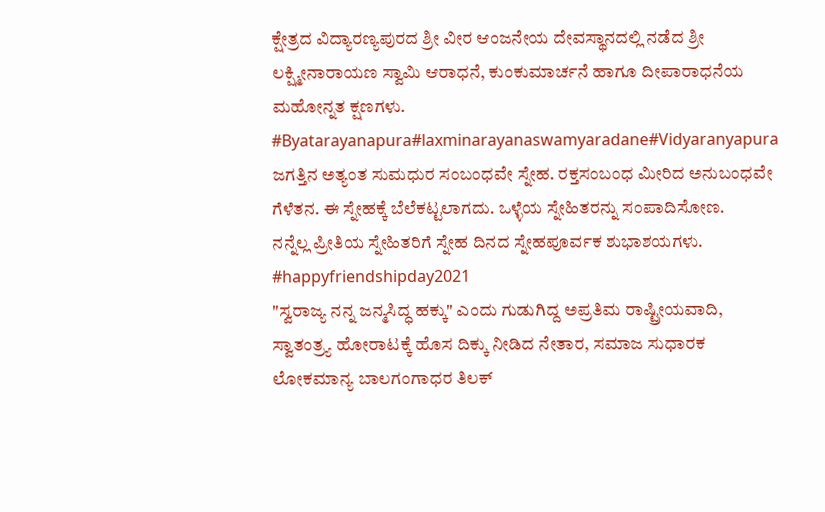ಕ್ಷೇತ್ರದ ವಿದ್ಯಾರಣ್ಯಪುರದ ಶ್ರೀ ವೀರ ಆಂಜನೇಯ ದೇವಸ್ಥಾನದಲ್ಲಿ ನಡೆದ ಶ್ರೀ ಲಕ್ಷ್ಮೀನಾರಾಯಣ ಸ್ವಾಮಿ ಆರಾಧನೆ, ಕುಂಕುಮಾರ್ಚನೆ ಹಾಗೂ ದೀಪಾರಾಧನೆಯ ಮಹೋನ್ನತ ಕ್ಷಣಗಳು.
#Byatarayanapura#laxminarayanaswamyaradane#Vidyaranyapura
ಜಗತ್ತಿನ ಅತ್ಯಂತ ಸುಮಧುರ ಸಂಬಂಧವೇ ಸ್ನೇಹ. ರಕ್ತಸಂಬಂಧ ಮೀರಿದ ಅನುಬಂಧವೇ ಗೆಳೆತನ. ಈ ಸ್ನೇಹಕ್ಕೆ ಬೆಲೆಕಟ್ಟಲಾಗದು. ಒಳ್ಳೆಯ ಸ್ನೇಹಿತರನ್ನು ಸಂಪಾದಿಸೋಣ.
ನನ್ನೆಲ್ಲ ಪ್ರೀತಿಯ ಸ್ನೇಹಿತರಿಗೆ ಸ್ನೇಹ ದಿನದ ಸ್ನೇಹಪೂರ್ವಕ ಶುಭಾಶಯಗಳು.
#happyfriendshipday2021
"ಸ್ವರಾಜ್ಯ ನನ್ನ ಜನ್ಮಸಿದ್ಧ ಹಕ್ಕು" ಎಂದು ಗುಡುಗಿದ್ದ ಅಪ್ರತಿಮ ರಾಷ್ಟ್ರೀಯವಾದಿ, ಸ್ವಾತಂತ್ರ್ಯ ಹೋರಾಟಕ್ಕೆ ಹೊಸ ದಿಕ್ಕು ನೀಡಿದ ನೇತಾರ, ಸಮಾಜ ಸುಧಾರಕ ಲೋಕಮಾನ್ಯ ಬಾಲಗಂಗಾಧರ ತಿಲಕ್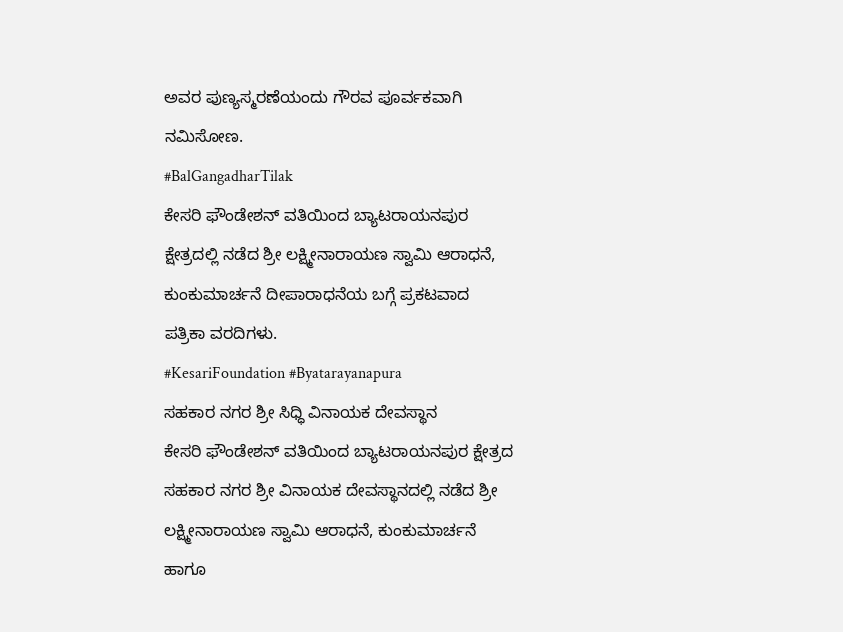ಅವರ ಪುಣ್ಯಸ್ಮರಣೆಯಂದು ಗೌರವ ಪೂರ್ವಕವಾಗಿ ನಮಿಸೋಣ.
#BalGangadharTilak
ಕೇಸರಿ ಫೌಂಡೇಶನ್ ವತಿಯಿಂದ ಬ್ಯಾಟರಾಯನಪುರ ಕ್ಷೇತ್ರದಲ್ಲಿ ನಡೆದ ಶ್ರೀ ಲಕ್ಷ್ಮೀನಾರಾಯಣ ಸ್ವಾಮಿ ಆರಾಧನೆ, ಕುಂಕುಮಾರ್ಚನೆ ದೀಪಾರಾಧನೆಯ ಬಗ್ಗೆ ಪ್ರಕಟವಾದ ಪತ್ರಿಕಾ ವರದಿಗಳು.
#KesariFoundation #Byatarayanapura
ಸಹಕಾರ ನಗರ ಶ್ರೀ ಸಿಧ್ಧಿ ವಿನಾಯಕ ದೇವಸ್ಥಾನ
ಕೇಸರಿ ಫೌಂಡೇಶನ್ ವತಿಯಿಂದ ಬ್ಯಾಟರಾಯನಪುರ ಕ್ಷೇತ್ರದ ಸಹಕಾರ ನಗರ ಶ್ರೀ ವಿನಾಯಕ ದೇವಸ್ಥಾನದಲ್ಲಿ ನಡೆದ ಶ್ರೀ ಲಕ್ಷ್ಮೀನಾರಾಯಣ ಸ್ವಾಮಿ ಆರಾಧನೆ, ಕುಂಕುಮಾರ್ಚನೆ ಹಾಗೂ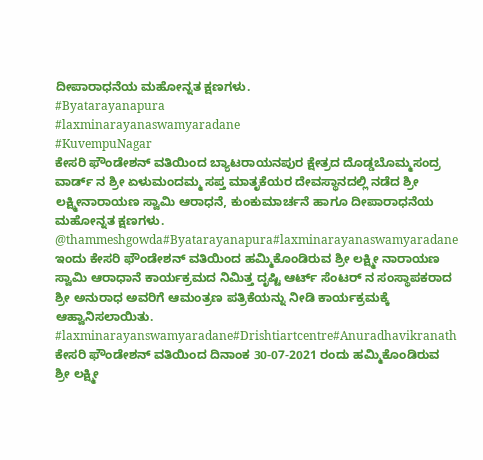ದೀಪಾರಾಧನೆಯ ಮಹೋನ್ನತ ಕ್ಷಣಗಳು.
#Byatarayanapura
#laxminarayanaswamyaradane
#KuvempuNagar
ಕೇಸರಿ ಫೌಂಡೇಶನ್ ವತಿಯಿಂದ ಬ್ಯಾಟರಾಯನಪುರ ಕ್ಷೇತ್ರದ ದೊಡ್ಡಬೊಮ್ಮಸಂದ್ರ ವಾರ್ಡ್ ನ ಶ್ರೀ ಏಳುಮಂದಮ್ಮ ಸಪ್ತ ಮಾತೃಕೆಯರ ದೇವಸ್ಥಾನದಲ್ಲಿ ನಡೆದ ಶ್ರೀ ಲಕ್ಷ್ಮೀನಾರಾಯಣ ಸ್ವಾಮಿ ಆರಾಧನೆ, ಕುಂಕುಮಾರ್ಚನೆ ಹಾಗೂ ದೀಪಾರಾಧನೆಯ ಮಹೋನ್ನತ ಕ್ಷಣಗಳು.
@thammeshgowda#Byatarayanapura#laxminarayanaswamyaradane
ಇಂದು ಕೇಸರಿ ಫೌಂಡೇಶನ್ ವತಿಯಿಂದ ಹಮ್ಮಿಕೊಂಡಿರುವ ಶ್ರೀ ಲಕ್ಷ್ಮೀ ನಾರಾಯಣ ಸ್ವಾಮಿ ಆರಾಧಾನೆ ಕಾರ್ಯಕ್ರಮದ ನಿಮಿತ್ತ ದೃಷ್ಟಿ ಆರ್ಟ್ ಸೆಂಟರ್ ನ ಸಂಸ್ಥಾಪಕರಾದ ಶ್ರೀ ಅನುರಾಧ ಅವರಿಗೆ ಆಮಂತ್ರಣ ಪತ್ರಿಕೆಯನ್ನು ನೀಡಿ ಕಾರ್ಯಕ್ರಮಕ್ಕೆ ಆಹ್ವಾನಿಸಲಾಯಿತು.
#laxminarayanswamyaradane#Drishtiartcentre#Anuradhavikranath
ಕೇಸರಿ ಫೌಂಡೇಶನ್ ವತಿಯಿಂದ ದಿನಾಂಕ 30-07-2021 ರಂದು ಹಮ್ಮಿಕೊಂಡಿರುವ ಶ್ರೀ ಲಕ್ಷ್ಮೀ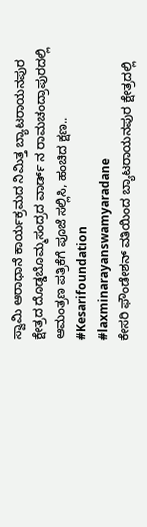ಸ್ವಾಮಿ ಆರಾಧಾನೆ ಕಾರ್ಯಕ್ರಮದ ನಿಮಿತ್ತ ಬ್ಯಾಟರಾಯನಪುರ ಕ್ಷೇತ್ರದ ದೊಡ್ಡಬೊಮ್ಮಸಂದ್ರದ ವಾರ್ಡ್ ನ ರಾಮಚಂದ್ರಾಪುರದಲ್ಲಿ ಆಮಂತ್ರಣ ಪತ್ರಿಕೆಗೆ ಪೂಜೆ ಸಲ್ಲಿಸಿ, ಹಂಚಿದ ಕ್ಷಣ..
#Kesarifoundation
#laxminarayanswamyaradane
ಕೇಸರಿ ಫೌಂಡೇಶನ್ ವತಿಯಿಂದ ಬ್ಯಾಟರಾಯನಪುರ ಕ್ಷೇತ್ರದಲ್ಲಿ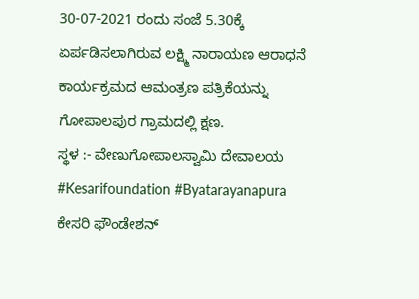30-07-2021 ರಂದು ಸಂಜೆ 5.30ಕ್ಕೆ ಏರ್ಪಡಿಸಲಾಗಿರುವ ಲಕ್ಷ್ಮಿ ನಾರಾಯಣ ಆರಾಧನೆ ಕಾರ್ಯಕ್ರಮದ ಆಮಂತ್ರಣ ಪತ್ರಿಕೆಯನ್ನು ಗೋಪಾಲಪುರ ಗ್ರಾಮದಲ್ಲಿ ಕ್ಷಣ.
ಸ್ಥಳ :- ವೇಣುಗೋಪಾಲಸ್ವಾಮಿ ದೇವಾಲಯ
#Kesarifoundation #Byatarayanapura
ಕೇಸರಿ ಫೌಂಡೇಶನ್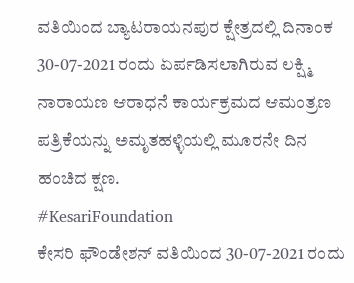ವತಿಯಿಂದ ಬ್ಯಾಟರಾಯನಪುರ ಕ್ಷೇತ್ರದಲ್ಲಿ ದಿನಾಂಕ 30-07-2021 ರಂದು ಏರ್ಪಡಿಸಲಾಗಿರುವ ಲಕ್ಷ್ಮಿ ನಾರಾಯಣ ಆರಾಧನೆ ಕಾರ್ಯಕ್ರಮದ ಆಮಂತ್ರಣ ಪತ್ರಿಕೆಯನ್ನು ಅಮೃತಹಳ್ಳಿಯಲ್ಲಿ ಮೂರನೇ ದಿನ ಹಂಚಿದ ಕ್ಷಣ.
#KesariFoundation
ಕೇಸರಿ ಫೌಂಡೇಶನ್ ವತಿಯಿಂದ 30-07-2021 ರಂದು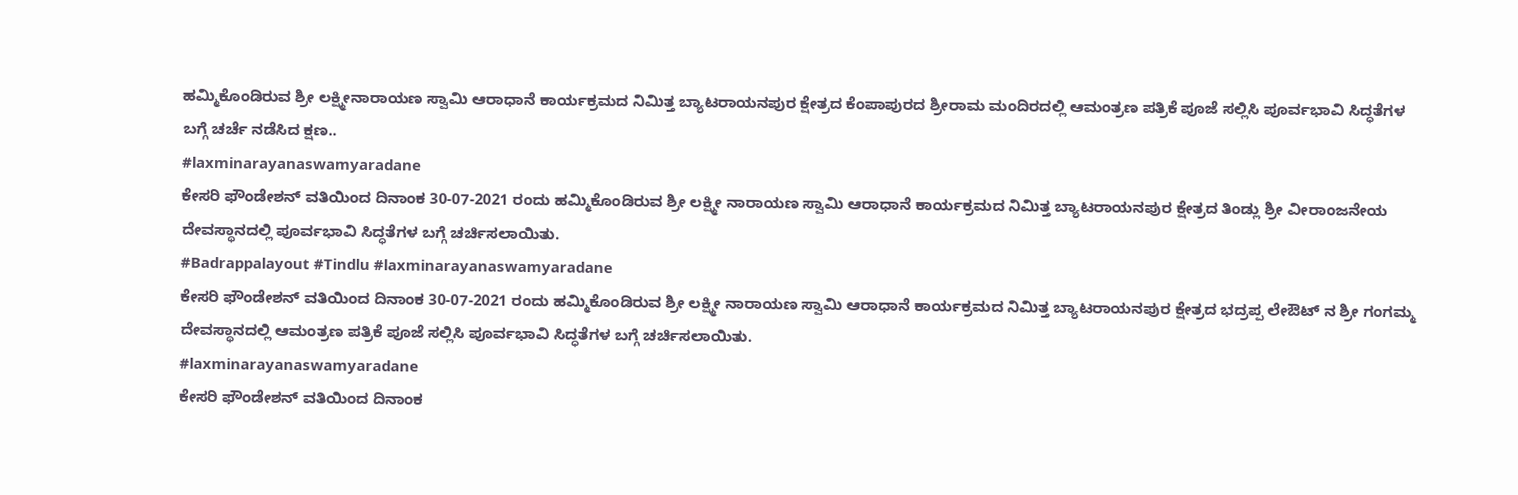ಹಮ್ಮಿಕೊಂಡಿರುವ ಶ್ರೀ ಲಕ್ಷ್ಮೀನಾರಾಯಣ ಸ್ವಾಮಿ ಆರಾಧಾನೆ ಕಾರ್ಯಕ್ರಮದ ನಿಮಿತ್ತ ಬ್ಯಾಟರಾಯನಪುರ ಕ್ಷೇತ್ರದ ಕೆಂಪಾಪುರದ ಶ್ರೀರಾಮ ಮಂದಿರದಲ್ಲಿ ಆಮಂತ್ರಣ ಪತ್ರಿಕೆ ಪೂಜೆ ಸಲ್ಲಿಸಿ ಪೂರ್ವಭಾವಿ ಸಿದ್ಧತೆಗಳ ಬಗ್ಗೆ ಚರ್ಚೆ ನಡೆಸಿದ ಕ್ಷಣ..
#laxminarayanaswamyaradane
ಕೇಸರಿ ಫೌಂಡೇಶನ್ ವತಿಯಿಂದ ದಿನಾಂಕ 30-07-2021 ರಂದು ಹಮ್ಮಿಕೊಂಡಿರುವ ಶ್ರೀ ಲಕ್ಷ್ಮೀ ನಾರಾಯಣ ಸ್ವಾಮಿ ಆರಾಧಾನೆ ಕಾರ್ಯಕ್ರಮದ ನಿಮಿತ್ತ ಬ್ಯಾಟರಾಯನಪುರ ಕ್ಷೇತ್ರದ ತಿಂಡ್ಲು ಶ್ರೀ ವೀರಾಂಜನೇಯ ದೇವಸ್ಥಾನದಲ್ಲಿ ಪೂರ್ವಭಾವಿ ಸಿದ್ಧತೆಗಳ ಬಗ್ಗೆ ಚರ್ಚಿಸಲಾಯಿತು.
#Badrappalayout #Tindlu #laxminarayanaswamyaradane
ಕೇಸರಿ ಫೌಂಡೇಶನ್ ವತಿಯಿಂದ ದಿನಾಂಕ 30-07-2021 ರಂದು ಹಮ್ಮಿಕೊಂಡಿರುವ ಶ್ರೀ ಲಕ್ಷ್ಮೀ ನಾರಾಯಣ ಸ್ವಾಮಿ ಆರಾಧಾನೆ ಕಾರ್ಯಕ್ರಮದ ನಿಮಿತ್ತ ಬ್ಯಾಟರಾಯನಪುರ ಕ್ಷೇತ್ರದ ಭದ್ರಪ್ಪ ಲೇಔಟ್ ನ ಶ್ರೀ ಗಂಗಮ್ಮ ದೇವಸ್ಥಾನದಲ್ಲಿ ಆಮಂತ್ರಣ ಪತ್ರಿಕೆ ಪೂಜೆ ಸಲ್ಲಿಸಿ ಪೂರ್ವಭಾವಿ ಸಿದ್ಧತೆಗಳ ಬಗ್ಗೆ ಚರ್ಚಿಸಲಾಯಿತು.
#laxminarayanaswamyaradane
ಕೇಸರಿ ಫೌಂಡೇಶನ್ ವತಿಯಿಂದ ದಿನಾಂಕ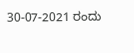30-07-2021 ರಂದು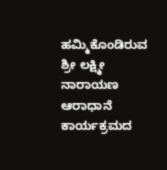ಹಮ್ಮಿಕೊಂಡಿರುವ ಶ್ರೀ ಲಕ್ಷ್ಮೀ ನಾರಾಯಣ ಆರಾಧಾನೆ ಕಾರ್ಯಕ್ರಮದ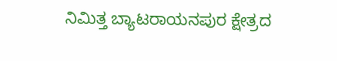ನಿಮಿತ್ತ ಬ್ಯಾಟರಾಯನಪುರ ಕ್ಷೇತ್ರದ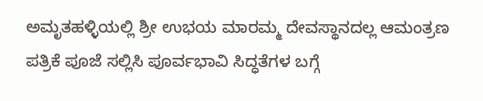ಅಮೃತಹಳ್ಳಿಯಲ್ಲಿ ಶ್ರೀ ಉಭಯ ಮಾರಮ್ಮ ದೇವಸ್ಥಾನದಲ್ಲ ಆಮಂತ್ರಣ ಪತ್ರಿಕೆ ಪೂಜೆ ಸಲ್ಲಿಸಿ ಪೂರ್ವಭಾವಿ ಸಿದ್ಧತೆಗಳ ಬಗ್ಗೆ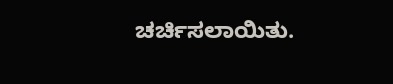ಚರ್ಚಿಸಲಾಯಿತು.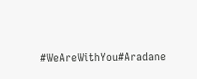#WeAreWithYou#Aradane